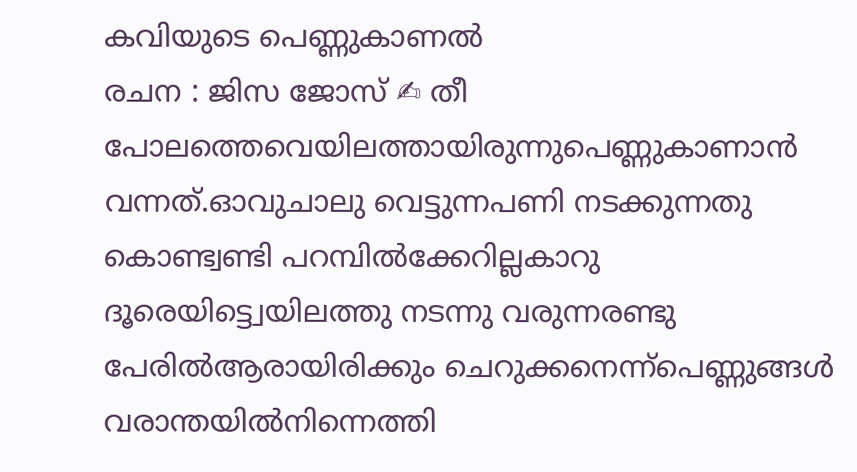കവിയുടെ പെണ്ണുകാണൽ
രചന : ജിസ ജോസ് ✍ തീ പോലത്തെവെയിലത്തായിരുന്നുപെണ്ണുകാണാൻ വന്നത്.ഓവുചാലു വെട്ടുന്നപണി നടക്കുന്നതു കൊണ്ട്വണ്ടി പറമ്പിൽക്കേറില്ലകാറു ദൂരെയിട്ട്വെയിലത്തു നടന്നു വരുന്നരണ്ടു പേരിൽആരായിരിക്കും ചെറുക്കനെന്ന്പെണ്ണുങ്ങൾ വരാന്തയിൽനിന്നെത്തി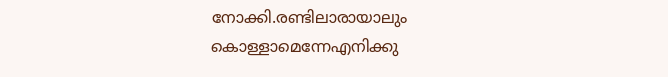നോക്കി.രണ്ടിലാരായാലും കൊള്ളാമെന്നേഎനിക്കു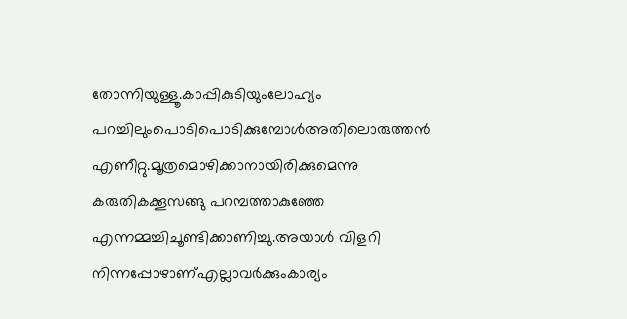തോന്നിയുള്ളൂ.കാപ്പികുടിയുംലോഹ്യം പറച്ചിലുംപൊടിപൊടിക്കുമ്പോൾഅതിലൊരുത്തൻ എണീറ്റു.മൂത്രമൊഴിക്കാനായിരിക്കുമെന്നു കരുതികക്കൂസങ്ങു പറമ്പത്താകുഞ്ഞേ എന്നമ്മച്ചിചൂണ്ടിക്കാണിച്ചു.അയാൾ വിളറി നിന്നപ്പോഴാണ്എല്ലാവർക്കുംകാര്യം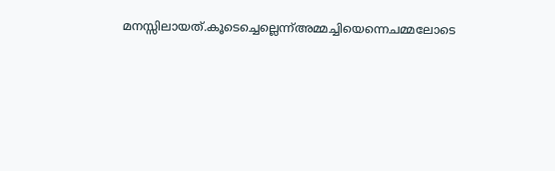മനസ്സിലായത്.കൂടെച്ചെല്ലെന്ന്അമ്മച്ചിയെന്നെചമ്മലോടെ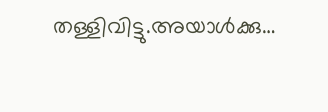തള്ളിവിട്ടു.അയാൾക്കു…